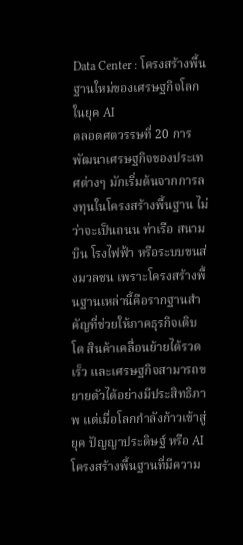Data Center : โครงสร้างพื้นฐานใหม่ของเศรษฐกิจโลกในยุค AI
ตลอดศตวรรษที่ 20 การพัฒนาเศรษฐกิจของประเทศต่างๆ มักเริ่มต้นจากการลงทุนในโครงสร้างพื้นฐาน ไม่ว่าจะเป็นถนน ท่าเรือ สนามบิน โรงไฟฟ้า หรือระบบขนส่งมวลชน เพราะโครงสร้างพื้นฐานเหล่านี้คือรากฐานสำคัญที่ช่วยให้ภาคธุรกิจเติบโต สินค้าเคลื่อนย้ายได้รวดเร็ว และเศรษฐกิจสามารถขยายตัวได้อย่างมีประสิทธิภาพ แต่เมื่อโลกกำลังก้าวเข้าสู่ยุค ปัญญาประดิษฐ์ หรือ AI โครงสร้างพื้นฐานที่มีความ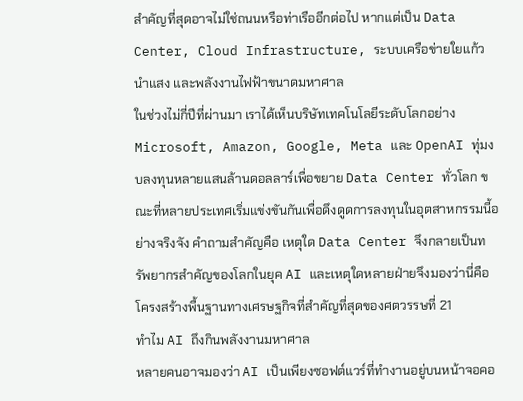สำคัญที่สุดอาจไม่ใช่ถนนหรือท่าเรืออีกต่อไป หากแต่เป็น Data Center, Cloud Infrastructure, ระบบเครือข่ายใยแก้วนำแสง และพลังงานไฟฟ้าขนาดมหาศาล
ในช่วงไม่กี่ปีที่ผ่านมา เราได้เห็นบริษัทเทคโนโลยีระดับโลกอย่าง Microsoft, Amazon, Google, Meta และ OpenAI ทุ่มงบลงทุนหลายแสนล้านดอลลาร์เพื่อขยาย Data Center ทั่วโลก ขณะที่หลายประเทศเริ่มแข่งขันกันเพื่อดึงดูดการลงทุนในอุตสาหกรรมนี้อย่างจริงจัง คำถามสำคัญคือ เหตุใด Data Center จึงกลายเป็นทรัพยากรสำคัญของโลกในยุค AI และเหตุใดหลายฝ่ายจึงมองว่านี่คือโครงสร้างพื้นฐานทางเศรษฐกิจที่สำคัญที่สุดของศตวรรษที่ 21
ทำไม AI ถึงกินพลังงานมหาศาล
หลายคนอาจมองว่า AI เป็นเพียงซอฟต์แวร์ที่ทำงานอยู่บนหน้าจอคอ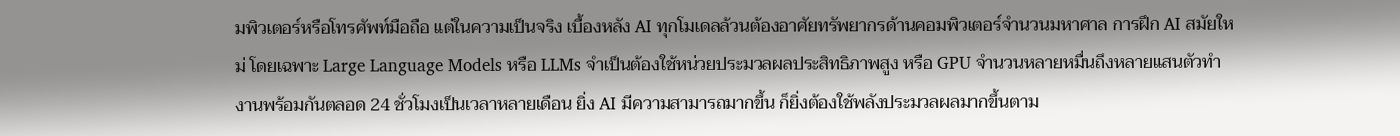มพิวเตอร์หรือโทรศัพท์มือถือ แต่ในความเป็นจริง เบื้องหลัง AI ทุกโมเดลล้วนต้องอาศัยทรัพยากรด้านคอมพิวเตอร์จำนวนมหาศาล การฝึก AI สมัยใหม่ โดยเฉพาะ Large Language Models หรือ LLMs จำเป็นต้องใช้หน่วยประมวลผลประสิทธิภาพสูง หรือ GPU จำนวนหลายหมื่นถึงหลายแสนตัวทำงานพร้อมกันตลอด 24 ชั่วโมงเป็นเวลาหลายเดือน ยิ่ง AI มีความสามารถมากขึ้น ก็ยิ่งต้องใช้พลังประมวลผลมากขึ้นตาม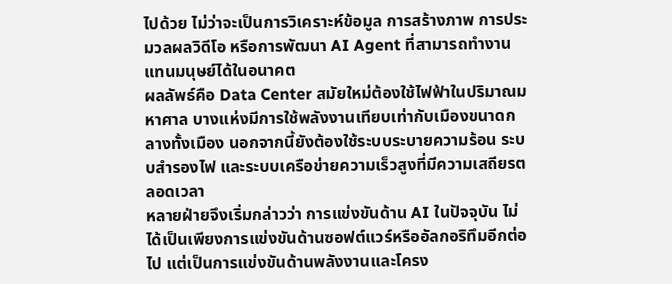ไปด้วย ไม่ว่าจะเป็นการวิเคราะห์ข้อมูล การสร้างภาพ การประมวลผลวิดีโอ หรือการพัฒนา AI Agent ที่สามารถทำงานแทนมนุษย์ได้ในอนาคต
ผลลัพธ์คือ Data Center สมัยใหม่ต้องใช้ไฟฟ้าในปริมาณมหาศาล บางแห่งมีการใช้พลังงานเทียบเท่ากับเมืองขนาดกลางทั้งเมือง นอกจากนี้ยังต้องใช้ระบบระบายความร้อน ระบบสำรองไฟ และระบบเครือข่ายความเร็วสูงที่มีความเสถียรตลอดเวลา
หลายฝ่ายจึงเริ่มกล่าวว่า การแข่งขันด้าน AI ในปัจจุบัน ไม่ได้เป็นเพียงการแข่งขันด้านซอฟต์แวร์หรืออัลกอริทึมอีกต่อไป แต่เป็นการแข่งขันด้านพลังงานและโครง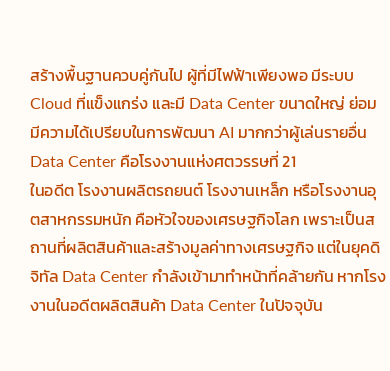สร้างพื้นฐานควบคู่กันไป ผู้ที่มีไฟฟ้าเพียงพอ มีระบบ Cloud ที่แข็งแกร่ง และมี Data Center ขนาดใหญ่ ย่อมมีความได้เปรียบในการพัฒนา AI มากกว่าผู้เล่นรายอื่น
Data Center คือโรงงานแห่งศตวรรษที่ 21
ในอดีต โรงงานผลิตรถยนต์ โรงงานเหล็ก หรือโรงงานอุตสาหกรรมหนัก คือหัวใจของเศรษฐกิจโลก เพราะเป็นสถานที่ผลิตสินค้าและสร้างมูลค่าทางเศรษฐกิจ แต่ในยุคดิจิทัล Data Center กำลังเข้ามาทำหน้าที่คล้ายกัน หากโรงงานในอดีตผลิตสินค้า Data Center ในปัจจุบัน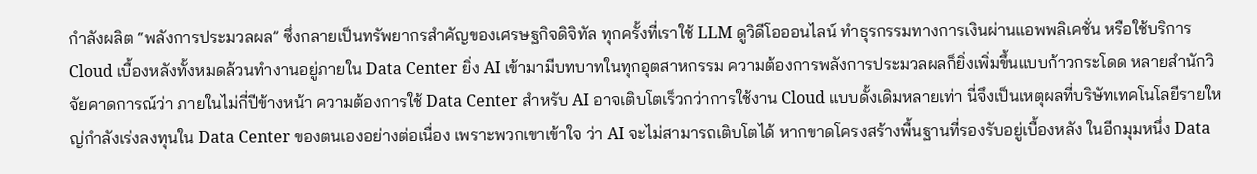กำลังผลิต “พลังการประมวลผล” ซึ่งกลายเป็นทรัพยากรสำคัญของเศรษฐกิจดิจิทัล ทุกครั้งที่เราใช้ LLM ดูวิดีโอออนไลน์ ทำธุรกรรมทางการเงินผ่านแอพพลิเคชั่น หรือใช้บริการ Cloud เบื้องหลังทั้งหมดล้วนทำงานอยู่ภายใน Data Center ยิ่ง AI เข้ามามีบทบาทในทุกอุตสาหกรรม ความต้องการพลังการประมวลผลก็ยิ่งเพิ่มขึ้นแบบก้าวกระโดด หลายสำนักวิจัยคาดการณ์ว่า ภายในไม่กี่ปีข้างหน้า ความต้องการใช้ Data Center สำหรับ AI อาจเติบโตเร็วกว่าการใช้งาน Cloud แบบดั้งเดิมหลายเท่า นี่จึงเป็นเหตุผลที่บริษัทเทคโนโลยีรายใหญ่กำลังเร่งลงทุนใน Data Center ของตนเองอย่างต่อเนื่อง เพราะพวกเขาเข้าใจ ว่า AI จะไม่สามารถเติบโตได้ หากขาดโครงสร้างพื้นฐานที่รองรับอยู่เบื้องหลัง ในอีกมุมหนึ่ง Data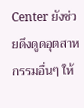Center ยังช่วยดึงดูดอุตสาหกรรมอื่นๆ ให้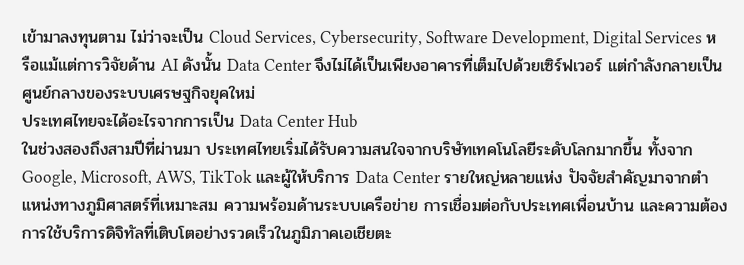เข้ามาลงทุนตาม ไม่ว่าจะเป็น Cloud Services, Cybersecurity, Software Development, Digital Services หรือแม้แต่การวิจัยด้าน AI ดังนั้น Data Center จึงไม่ได้เป็นเพียงอาคารที่เต็มไปด้วยเซิร์ฟเวอร์ แต่กำลังกลายเป็นศูนย์กลางของระบบเศรษฐกิจยุคใหม่
ประเทศไทยจะได้อะไรจากการเป็น Data Center Hub
ในช่วงสองถึงสามปีที่ผ่านมา ประเทศไทยเริ่มได้รับความสนใจจากบริษัทเทคโนโลยีระดับโลกมากขึ้น ทั้งจาก Google, Microsoft, AWS, TikTok และผู้ให้บริการ Data Center รายใหญ่หลายแห่ง ปัจจัยสำคัญมาจากตำแหน่งทางภูมิศาสตร์ที่เหมาะสม ความพร้อมด้านระบบเครือข่าย การเชื่อมต่อกับประเทศเพื่อนบ้าน และความต้องการใช้บริการดิจิทัลที่เติบโตอย่างรวดเร็วในภูมิภาคเอเชียตะ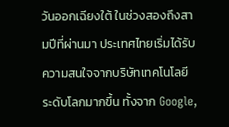วันออกเฉียงใต้ ในช่วงสองถึงสามปีที่ผ่านมา ประเทศไทยเริ่มได้รับความสนใจจากบริษัทเทคโนโลยีระดับโลกมากขึ้น ทั้งจาก Google,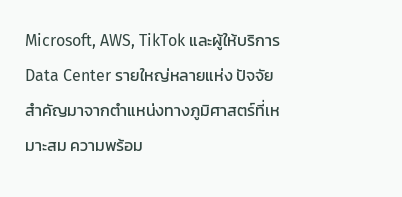Microsoft, AWS, TikTok และผู้ให้บริการ Data Center รายใหญ่หลายแห่ง ปัจจัยสำคัญมาจากตำแหน่งทางภูมิศาสตร์ที่เหมาะสม ความพร้อม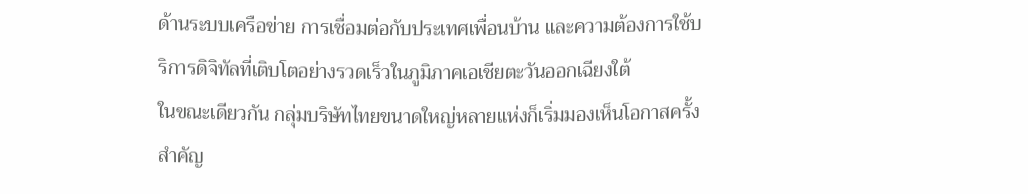ด้านระบบเครือข่าย การเชื่อมต่อกับประเทศเพื่อนบ้าน และความต้องการใช้บริการดิจิทัลที่เติบโตอย่างรวดเร็วในภูมิภาคเอเชียตะวันออกเฉียงใต้
ในขณะเดียวกัน กลุ่มบริษัทไทยขนาดใหญ่หลายแห่งก็เริ่มมองเห็นโอกาสครั้งสำคัญ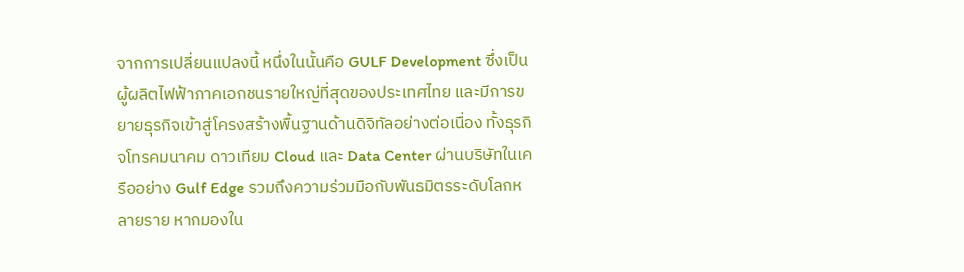จากการเปลี่ยนแปลงนี้ หนึ่งในนั้นคือ GULF Development ซึ่งเป็นผู้ผลิตไฟฟ้าภาคเอกชนรายใหญ่ที่สุดของประเทศไทย และมีการขยายธุรกิจเข้าสู่โครงสร้างพื้นฐานด้านดิจิทัลอย่างต่อเนื่อง ทั้งธุรกิจโทรคมนาคม ดาวเทียม Cloud และ Data Center ผ่านบริษัทในเครืออย่าง Gulf Edge รวมถึงความร่วมมือกับพันธมิตรระดับโลกหลายราย หากมองใน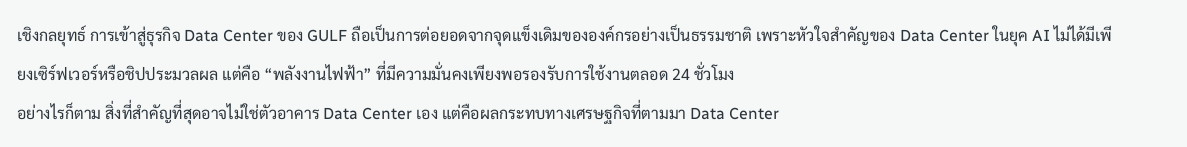เชิงกลยุทธ์ การเข้าสู่ธุรกิจ Data Center ของ GULF ถือเป็นการต่อยอดจากจุดแข็งเดิมขององค์กรอย่างเป็นธรรมชาติ เพราะหัวใจสำคัญของ Data Center ในยุค AI ไม่ได้มีเพียงเซิร์ฟเวอร์หรือชิปประมวลผล แต่คือ “พลังงานไฟฟ้า” ที่มีความมั่นคงเพียงพอรองรับการใช้งานตลอด 24 ชั่วโมง
อย่างไรก็ตาม สิ่งที่สำคัญที่สุดอาจไม่ใช่ตัวอาคาร Data Center เอง แต่คือผลกระทบทางเศรษฐกิจที่ตามมา Data Center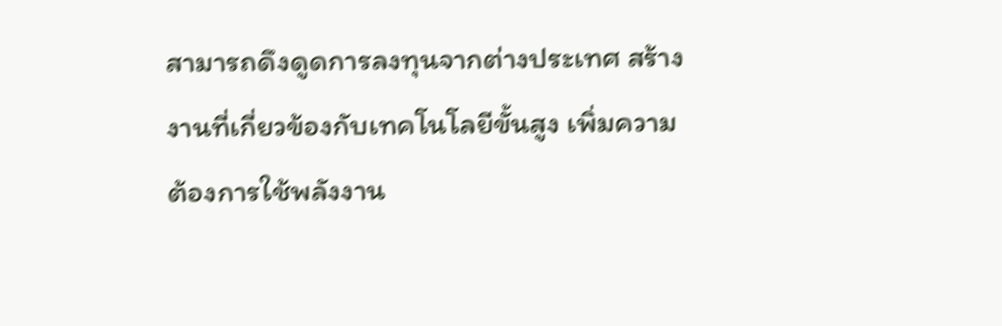สามารถดึงดูดการลงทุนจากต่างประเทศ สร้างงานที่เกี่ยวข้องกับเทคโนโลยีขั้นสูง เพิ่มความต้องการใช้พลังงาน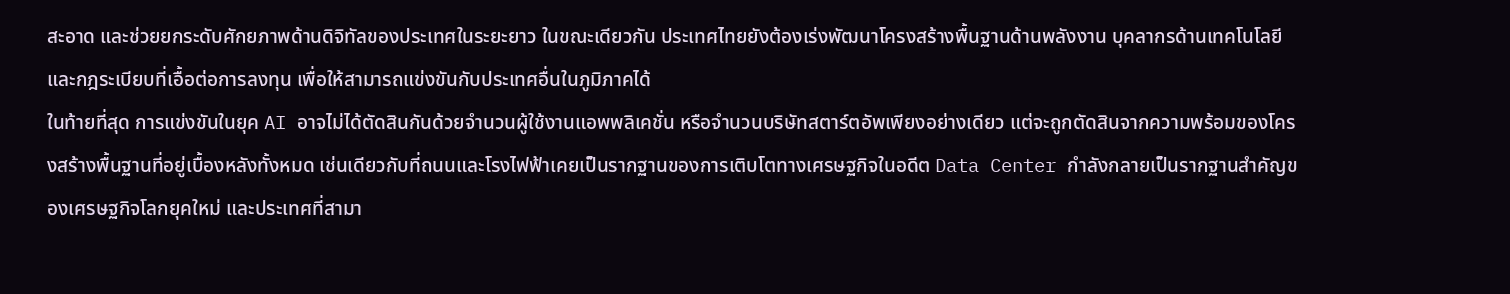สะอาด และช่วยยกระดับศักยภาพด้านดิจิทัลของประเทศในระยะยาว ในขณะเดียวกัน ประเทศไทยยังต้องเร่งพัฒนาโครงสร้างพื้นฐานด้านพลังงาน บุคลากรด้านเทคโนโลยี และกฎระเบียบที่เอื้อต่อการลงทุน เพื่อให้สามารถแข่งขันกับประเทศอื่นในภูมิภาคได้
ในท้ายที่สุด การแข่งขันในยุค AI อาจไม่ได้ตัดสินกันด้วยจำนวนผู้ใช้งานแอพพลิเคชั่น หรือจำนวนบริษัทสตาร์ตอัพเพียงอย่างเดียว แต่จะถูกตัดสินจากความพร้อมของโครงสร้างพื้นฐานที่อยู่เบื้องหลังทั้งหมด เช่นเดียวกับที่ถนนและโรงไฟฟ้าเคยเป็นรากฐานของการเติบโตทางเศรษฐกิจในอดีต Data Center กำลังกลายเป็นรากฐานสำคัญของเศรษฐกิจโลกยุคใหม่ และประเทศที่สามา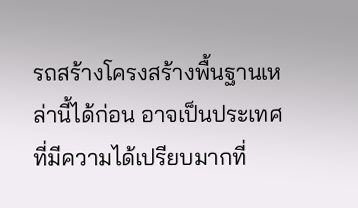รถสร้างโครงสร้างพื้นฐานเหล่านี้ได้ก่อน อาจเป็นประเทศที่มีความได้เปรียบมากที่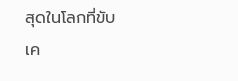สุดในโลกที่ขับเค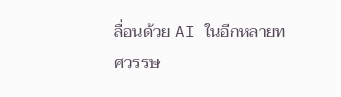ลื่อนด้วย AI ในอีกหลายทศวรรษ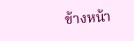ข้างหน้า